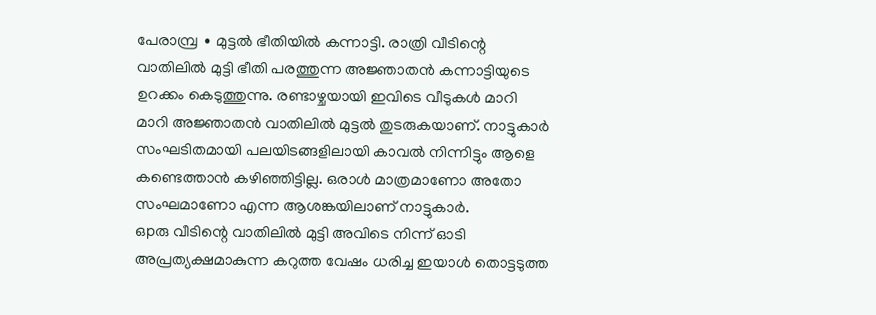പേരാമ്പ്ര ∙ മുട്ടൽ ഭീതിയിൽ കന്നാട്ടി. രാത്രി വീടിന്റെ വാതിലിൽ മുട്ടി ഭീതി പരത്തുന്ന അജ്ഞാതൻ കന്നാട്ടിയുടെ ഉറക്കം കെടുത്തുന്നു. രണ്ടാഴ്ചയായി ഇവിടെ വീടുകൾ മാറി മാറി അജ്ഞാതൻ വാതിലിൽ മുട്ടൽ തുടരുകയാണ്. നാട്ടുകാർ സംഘടിതമായി പലയിടങ്ങളിലായി കാവൽ നിന്നിട്ടും ആളെ കണ്ടെത്താൻ കഴിഞ്ഞിട്ടില്ല. ഒരാൾ മാത്രമാണോ അതോ സംഘമാണോ എന്ന ആശങ്കയിലാണ് നാട്ടുകാർ.
ഒpരു വീടിന്റെ വാതിലിൽ മുട്ടി അവിടെ നിന്ന് ഓടി അപ്രത്യക്ഷമാകുന്ന കറുത്ത വേഷം ധരിച്ച ഇയാൾ തൊട്ടടുത്ത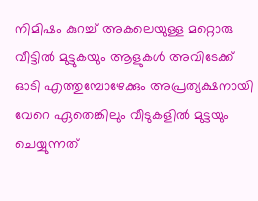നിമിഷം കുറച്ച് അകലെയുള്ള മറ്റൊരു വീട്ടിൽ മുട്ടുകയും ആളുകൾ അവിടേക്ക് ഓടി എത്തുമ്പോഴേക്കും അപ്രത്യക്ഷനായി വേറെ ഏതെങ്കിലും വീടുകളിൽ മുട്ടയും ചെയ്യുന്നത്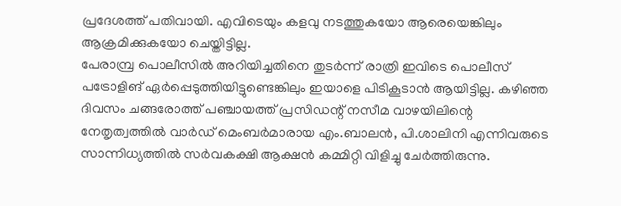പ്രദേശത്ത് പതിവായി. എവിടെയും കളവു നടത്തുകയോ ആരെയെങ്കിലും ആക്രമിക്കുകയോ ചെയ്തിട്ടില്ല.
പേരാമ്പ്ര പൊലീസിൽ അറിയിച്ചതിനെ തുടർന്ന് രാത്രി ഇവിടെ പൊലീസ് പട്രോളിങ് ഏർപ്പെടുത്തിയിട്ടുണ്ടെങ്കിലും ഇയാളെ പിടികൂടാൻ ആയിട്ടില്ല. കഴിഞ്ഞ ദിവസം ചങ്ങരോത്ത് പഞ്ചായത്ത് പ്രസിഡന്റ് നസീമ വാഴയിലിന്റെ നേതൃത്വത്തിൽ വാർഡ് മെംബർമാരായ എം.ബാലൻ, പി.ശാലിനി എന്നിവരുടെ സാന്നിധ്യത്തിൽ സർവകക്ഷി ആക്ഷൻ കമ്മിറ്റി വിളിച്ചു ചേർത്തിരുന്നു.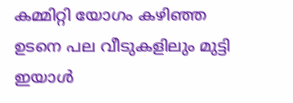കമ്മിറ്റി യോഗം കഴിഞ്ഞ ഉടനെ പല വീടുകളിലും മുട്ടി ഇയാൾ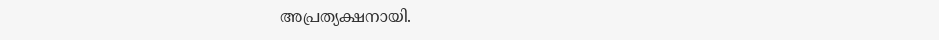അപ്രത്യക്ഷനായി.